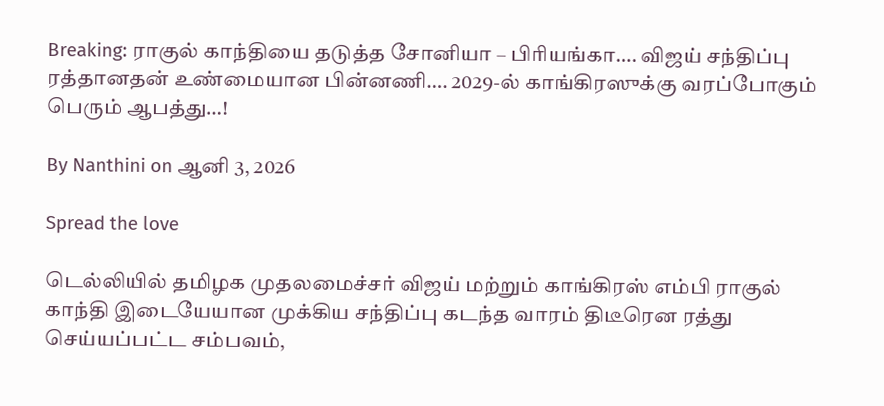Breaking: ராகுல் காந்தியை தடுத்த சோனியா – பிரியங்கா…. விஜய் சந்திப்பு ரத்தானதன் உண்மையான பின்னணி…. 2029-ல் காங்கிரஸுக்கு வரப்போகும் பெரும் ஆபத்து…!

By Nanthini on ஆனி 3, 2026

Spread the love

டெல்லியில் தமிழக முதலமைச்சர் விஜய் மற்றும் காங்கிரஸ் எம்பி ராகுல் காந்தி இடையேயான முக்கிய சந்திப்பு கடந்த வாரம் திடீரென ரத்து செய்யப்பட்ட சம்பவம்,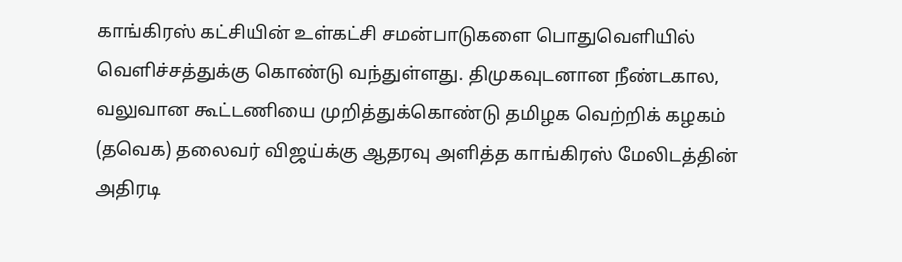காங்கிரஸ் கட்சியின் உள்கட்சி சமன்பாடுகளை பொதுவெளியில் வெளிச்சத்துக்கு கொண்டு வந்துள்ளது. திமுகவுடனான நீண்டகால, வலுவான கூட்டணியை முறித்துக்கொண்டு தமிழக வெற்றிக் கழகம் (தவெக) தலைவர் விஜய்க்கு ஆதரவு அளித்த காங்கிரஸ் மேலிடத்தின் அதிரடி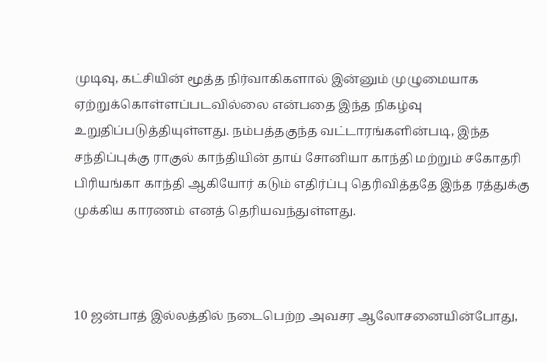முடிவு, கட்சியின் மூத்த நிர்வாகிகளால் இன்னும் முழுமையாக ஏற்றுக்கொள்ளப்படவில்லை என்பதை இந்த நிகழ்வு உறுதிப்படுத்தியுள்ளது. நம்பத்தகுந்த வட்டாரங்களின்படி, இந்த சந்திப்புக்கு ராகுல் காந்தியின் தாய் சோனியா காந்தி மற்றும் சகோதரி பிரியங்கா காந்தி ஆகியோர் கடும் எதிர்ப்பு தெரிவித்ததே இந்த ரத்துக்கு முக்கிய காரணம் எனத் தெரியவந்துள்ளது.



10 ஜன்பாத் இல்லத்தில் நடைபெற்ற அவசர ஆலோசனையின்போது,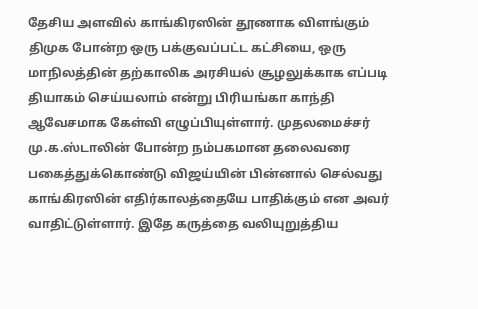தேசிய அளவில் காங்கிரஸின் தூணாக விளங்கும் திமுக போன்ற ஒரு பக்குவப்பட்ட கட்சியை, ஒரு மாநிலத்தின் தற்காலிக அரசியல் சூழலுக்காக எப்படி தியாகம் செய்யலாம் என்று பிரியங்கா காந்தி ஆவேசமாக கேள்வி எழுப்பியுள்ளார். முதலமைச்சர் மு.க.ஸ்டாலின் போன்ற நம்பகமான தலைவரை பகைத்துக்கொண்டு விஜய்யின் பின்னால் செல்வது காங்கிரஸின் எதிர்காலத்தையே பாதிக்கும் என அவர் வாதிட்டுள்ளார். இதே கருத்தை வலியுறுத்திய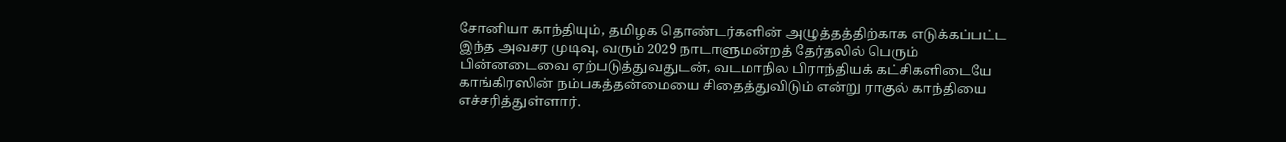சோனியா காந்தியும், தமிழக தொண்டர்களின் அழுத்தத்திற்காக எடுக்கப்பட்ட இந்த அவசர முடிவு, வரும் 2029 நாடாளுமன்றத் தேர்தலில் பெரும் பின்னடைவை ஏற்படுத்துவதுடன், வடமாநில பிராந்தியக் கட்சிகளிடையே காங்கிரஸின் நம்பகத்தன்மையை சிதைத்துவிடும் என்று ராகுல் காந்தியை எச்சரித்துள்ளார்.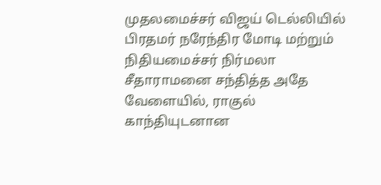முதலமைச்சர் விஜய் டெல்லியில் பிரதமர் நரேந்திர மோடி மற்றும் நிதியமைச்சர் நிர்மலா சீதாராமனை சந்தித்த அதே வேளையில், ராகுல் காந்தியுடனான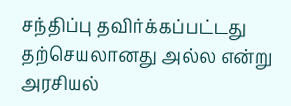சந்திப்பு தவிர்க்கப்பட்டது தற்செயலானது அல்ல என்று அரசியல்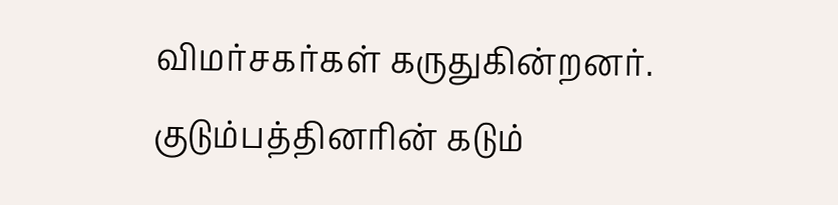விமர்சகர்கள் கருதுகின்றனர். குடும்பத்தினரின் கடும்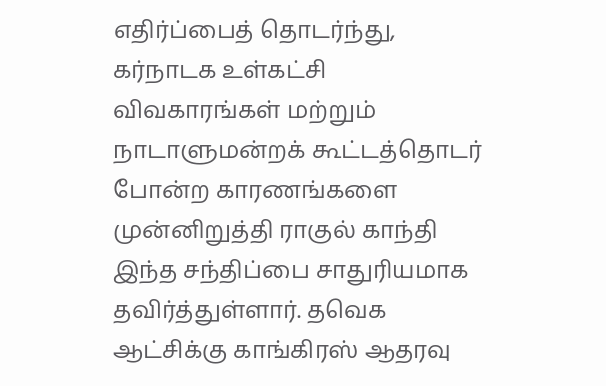எதிர்ப்பைத் தொடர்ந்து, கர்நாடக உள்கட்சி விவகாரங்கள் மற்றும் நாடாளுமன்றக் கூட்டத்தொடர் போன்ற காரணங்களை முன்னிறுத்தி ராகுல் காந்தி இந்த சந்திப்பை சாதுரியமாக தவிர்த்துள்ளார். தவெக ஆட்சிக்கு காங்கிரஸ் ஆதரவு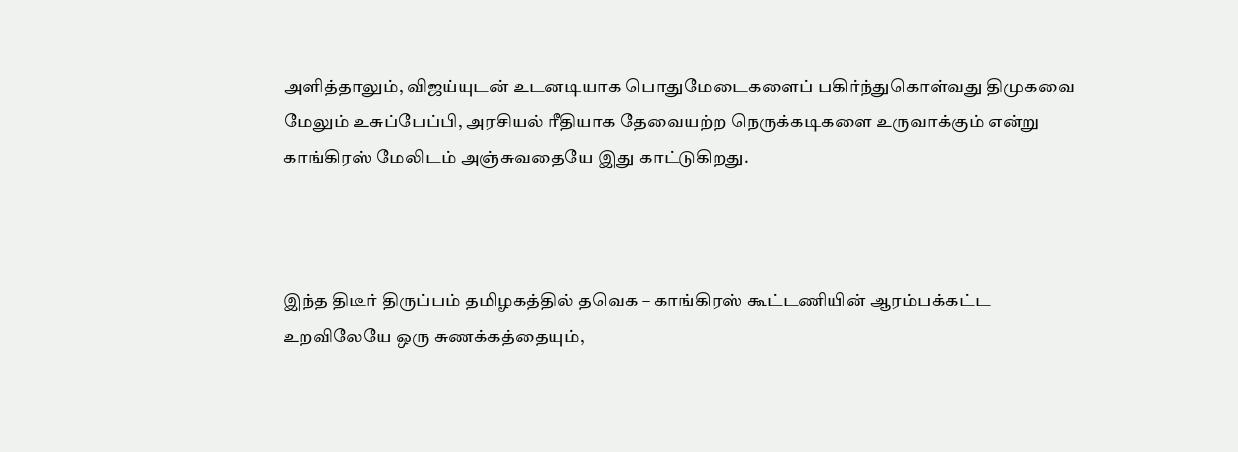அளித்தாலும், விஜய்யுடன் உடனடியாக பொதுமேடைகளைப் பகிர்ந்துகொள்வது திமுகவை மேலும் உசுப்பேப்பி, அரசியல் ரீதியாக தேவையற்ற நெருக்கடிகளை உருவாக்கும் என்று காங்கிரஸ் மேலிடம் அஞ்சுவதையே இது காட்டுகிறது.



இந்த திடீர் திருப்பம் தமிழகத்தில் தவெக – காங்கிரஸ் கூட்டணியின் ஆரம்பக்கட்ட உறவிலேயே ஒரு சுணக்கத்தையும்,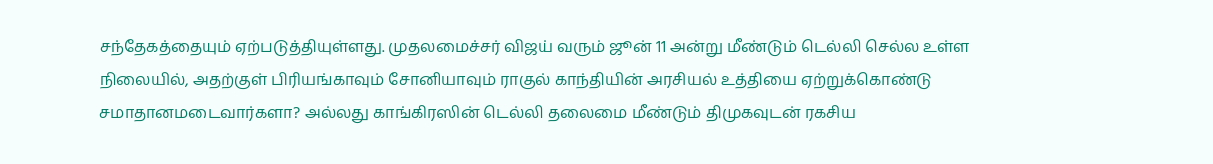சந்தேகத்தையும் ஏற்படுத்தியுள்ளது. முதலமைச்சர் விஜய் வரும் ஜூன் 11 அன்று மீண்டும் டெல்லி செல்ல உள்ள நிலையில், அதற்குள் பிரியங்காவும் சோனியாவும் ராகுல் காந்தியின் அரசியல் உத்தியை ஏற்றுக்கொண்டு சமாதானமடைவார்களா? அல்லது காங்கிரஸின் டெல்லி தலைமை மீண்டும் திமுகவுடன் ரகசிய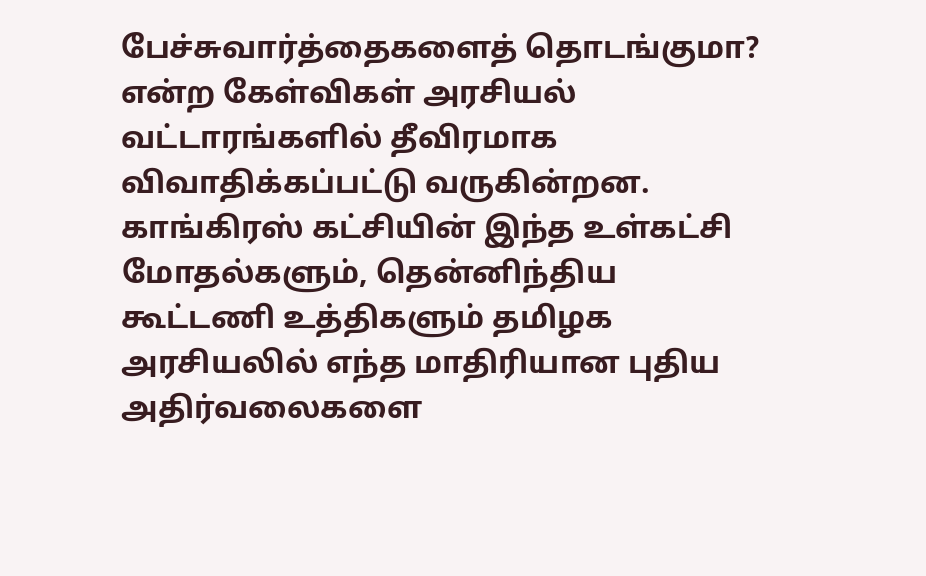பேச்சுவார்த்தைகளைத் தொடங்குமா? என்ற கேள்விகள் அரசியல் வட்டாரங்களில் தீவிரமாக விவாதிக்கப்பட்டு வருகின்றன. காங்கிரஸ் கட்சியின் இந்த உள்கட்சி மோதல்களும், தென்னிந்திய கூட்டணி உத்திகளும் தமிழக அரசியலில் எந்த மாதிரியான புதிய அதிர்வலைகளை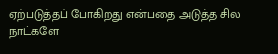ஏற்படுத்தப் போகிறது என்பதை அடுத்த சில நாட்களே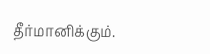தீர்மானிக்கும்.